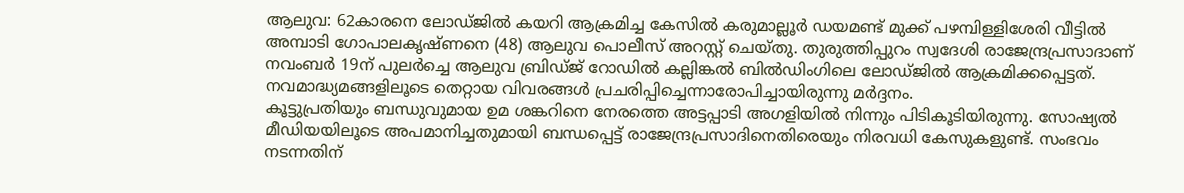ആലുവ: 62കാരനെ ലോഡ്ജിൽ കയറി ആക്രമിച്ച കേസിൽ കരുമാല്ലൂർ ഡയമണ്ട് മുക്ക് പഴമ്പിള്ളിശേരി വീട്ടിൽ അമ്പാടി ഗോപാലകൃഷ്ണനെ (48) ആലുവ പൊലീസ് അറസ്റ്റ് ചെയ്തു. തുരുത്തിപ്പുറം സ്വദേശി രാജേന്ദ്രപ്രസാദാണ് നവംബർ 19ന് പുലർച്ചെ ആലുവ ബ്രിഡ്ജ് റോഡിൽ കല്ലിങ്കൽ ബിൽഡിംഗിലെ ലോഡ്ജിൽ ആക്രമിക്കപ്പെട്ടത്. നവമാദ്ധ്യമങ്ങളിലൂടെ തെറ്റായ വിവരങ്ങൾ പ്രചരിപ്പിച്ചെന്നാരോപിച്ചായിരുന്നു മർദ്ദനം.
കൂട്ടുപ്രതിയും ബന്ധുവുമായ ഉമ ശങ്കറിനെ നേരത്തെ അട്ടപ്പാടി അഗളിയിൽ നിന്നും പിടികൂടിയിരുന്നു. സോഷ്യൽ മീഡിയയിലൂടെ അപമാനിച്ചതുമായി ബന്ധപ്പെട്ട് രാജേന്ദ്രപ്രസാദിനെതിരെയും നിരവധി കേസുകളുണ്ട്. സംഭവം നടന്നതിന്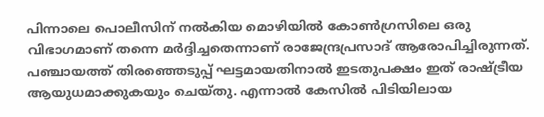പിന്നാലെ പൊലീസിന് നൽകിയ മൊഴിയിൽ കോൺഗ്രസിലെ ഒരു വിഭാഗമാണ് തന്നെ മർദ്ദിച്ചതെന്നാണ് രാജേന്ദ്രപ്രസാദ് ആരോപിച്ചിരുന്നത്.
പഞ്ചായത്ത് തിരഞ്ഞെടുപ്പ് ഘട്ടമായതിനാൽ ഇടതുപക്ഷം ഇത് രാഷ്ട്രീയ ആയുധമാക്കുകയും ചെയ്തു. എന്നാൽ കേസിൽ പിടിയിലായ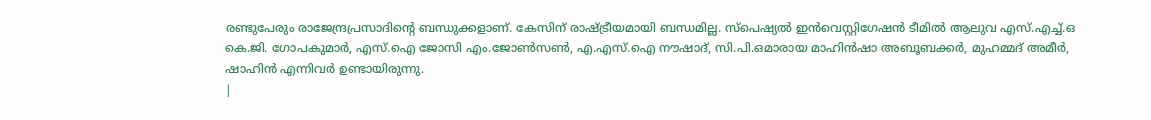രണ്ടുപേരും രാജേന്ദ്രപ്രസാദിന്റെ ബന്ധുക്കളാണ്. കേസിന് രാഷ്ട്രീയമായി ബന്ധമില്ല. സ്പെഷ്യൽ ഇൻവെസ്റ്റിഗേഷൻ ടീമിൽ ആലുവ എസ്.എച്ച്.ഒ കെ.ജി. ഗോപകുമാർ, എസ്.ഐ ജോസി എം.ജോൺസൺ, എ.എസ്.ഐ നൗഷാദ്, സി.പി.ഒമാരായ മാഹിൻഷാ അബൂബക്കർ, മുഹമ്മദ് അമീർ, ഷാഹിൻ എന്നിവർ ഉണ്ടായിരുന്നു.
|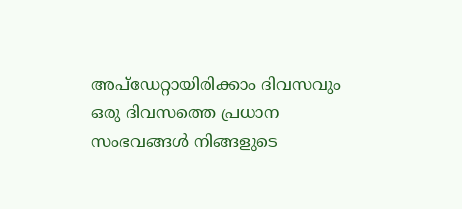അപ്ഡേറ്റായിരിക്കാം ദിവസവും
ഒരു ദിവസത്തെ പ്രധാന സംഭവങ്ങൾ നിങ്ങളുടെ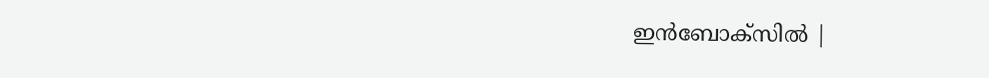ഇൻബോക്സിൽ |